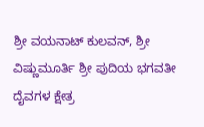ಶ್ರೀ ವಯನಾಟ್ ಕುಲವನ್, ಶ್ರೀ ವಿಷ್ಣುಮೂರ್ತಿ ಶ್ರೀ ಪುದಿಯ ಭಗವತೀ ದೈವಗಳ ಕ್ಷೇತ್ರ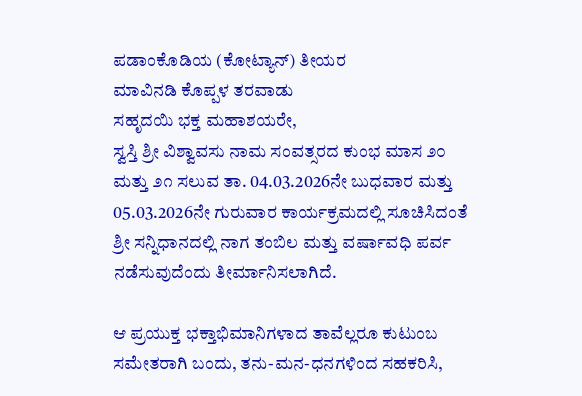ಪಡಾಂಕೊಡಿಯ (ಕೋಟ್ಯಾನ್) ತೀಯರ
ಮಾವಿನಡಿ ಕೊಪ್ಪಳ ತರವಾಡು
ಸಹೃದಯಿ ಭಕ್ತ ಮಹಾಶಯರೇ,
ಸ್ವಸ್ತಿ ಶ್ರೀ ವಿಶ್ವಾವಸು ನಾಮ ಸಂವತ್ಸರದ ಕುಂಭ ಮಾಸ ೨೦ ಮತ್ತು ೨೧ ಸಲುವ ತಾ. 04.03.2026ನೇ ಬುಧವಾರ ಮತ್ತು 05.03.2026ನೇ ಗುರುವಾರ ಕಾರ್ಯಕ್ರಮದಲ್ಲಿ ಸೂಚಿಸಿದಂತೆ ಶ್ರೀ ಸನ್ನಿಧಾನದಲ್ಲಿ ನಾಗ ತಂಬಿಲ ಮತ್ತು ವರ್ಷಾವಧಿ ಪರ್ವ ನಡೆಸುವುದೆಂದು ತೀರ್ಮಾನಿಸಲಾಗಿದೆ.

ಆ ಪ್ರಯುಕ್ತ ಭಕ್ತಾಭಿಮಾನಿಗಳಾದ ತಾವೆಲ್ಲರೂ ಕುಟುಂಬ ಸಮೇತರಾಗಿ ಬಂದು, ತನು-ಮನ-ಧನಗಳಿಂದ ಸಹಕರಿಸಿ,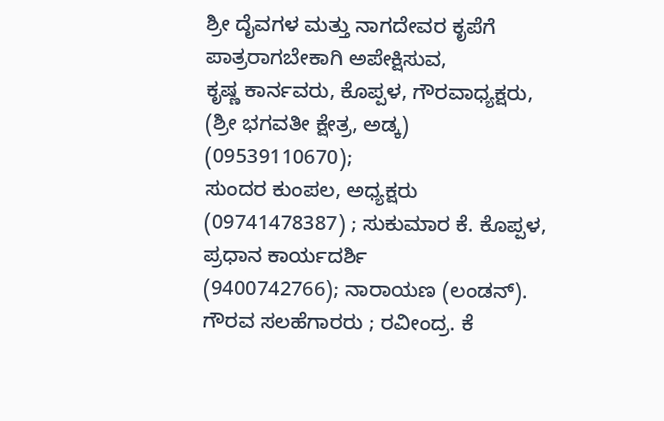ಶ್ರೀ ದೈವಗಳ ಮತ್ತು ನಾಗದೇವರ ಕೃಪೆಗೆ ಪಾತ್ರರಾಗಬೇಕಾಗಿ ಅಪೇಕ್ಷಿಸುವ,
ಕೃಷ್ಣ ಕಾರ್ನವರು, ಕೊಪ್ಪಳ, ಗೌರವಾಧ್ಯಕ್ಷರು, (ಶ್ರೀ ಭಗವತೀ ಕ್ಷೇತ್ರ, ಅಡ್ಕ) (09539110670);
ಸುಂದರ ಕುಂಪಲ, ಅಧ್ಯಕ್ಷರು (09741478387) ; ಸುಕುಮಾರ ಕೆ. ಕೊಪ್ಪಳ, ಪ್ರಧಾನ ಕಾರ್ಯದರ್ಶಿ
(9400742766); ನಾರಾಯಣ (ಲಂಡನ್). ಗೌರವ ಸಲಹೆಗಾರರು ; ರವೀಂದ್ರ. ಕೆ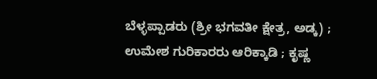ಬೆಳ್ಳಪ್ಪಾಡರು (ಶ್ರೀ ಭಗವತೀ ಕ್ಷೇತ್ರ, ಅಡ್ಕ) ;
ಉಮೇಶ ಗುರಿಕಾರರು ಆರಿಕ್ಕಾಡಿ ; ಕೃಷ್ಣ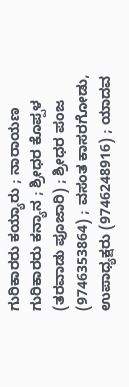ಗುರಿಕಾರರು ಕಯ್ಯಾರು ; ನಾರಾಯಣ ಗುರಿಕಾರರು ಕನ್ಯಾನ ; ಶ್ರೀಧರ ಕೊಪ್ಪಳ (ತರವಾಡು ಪೂಜಾರಿ) ; ಶ್ರೀಧರ ಪಂಜ (9746353864) ; ವಸಂತ ಕಾಸರಗೋಡು, ಉಪಾಧ್ಯಕ್ಷರು (9746248916) ; ಯಾದವ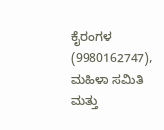ಕೈರಂಗಳ (9980162747), ಮಹಿಳಾ ಸಮಿತಿ ಮತ್ತು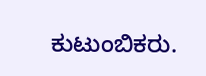ಕುಟುಂಬಿಕರು.